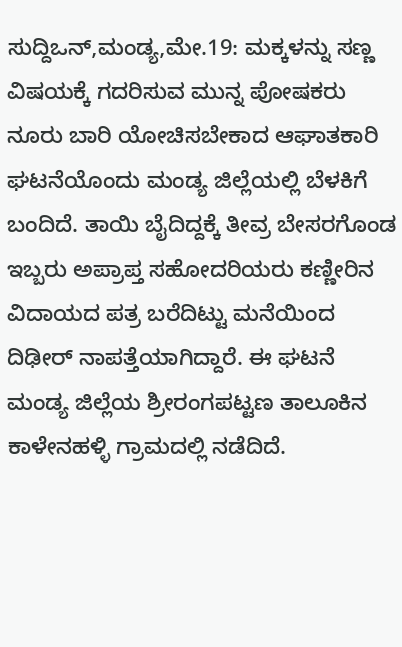ಸುದ್ದಿಒನ್,ಮಂಡ್ಯ,ಮೇ.19: ಮಕ್ಕಳನ್ನು ಸಣ್ಣ ವಿಷಯಕ್ಕೆ ಗದರಿಸುವ ಮುನ್ನ ಪೋಷಕರು ನೂರು ಬಾರಿ ಯೋಚಿಸಬೇಕಾದ ಆಘಾತಕಾರಿ ಘಟನೆಯೊಂದು ಮಂಡ್ಯ ಜಿಲ್ಲೆಯಲ್ಲಿ ಬೆಳಕಿಗೆ ಬಂದಿದೆ. ತಾಯಿ ಬೈದಿದ್ದಕ್ಕೆ ತೀವ್ರ ಬೇಸರಗೊಂಡ ಇಬ್ಬರು ಅಪ್ರಾಪ್ತ ಸಹೋದರಿಯರು ಕಣ್ಣೀರಿನ ವಿದಾಯದ ಪತ್ರ ಬರೆದಿಟ್ಟು ಮನೆಯಿಂದ ದಿಢೀರ್ ನಾಪತ್ತೆಯಾಗಿದ್ದಾರೆ. ಈ ಘಟನೆ ಮಂಡ್ಯ ಜಿಲ್ಲೆಯ ಶ್ರೀರಂಗಪಟ್ಟಣ ತಾಲೂಕಿನ ಕಾಳೇನಹಳ್ಳಿ ಗ್ರಾಮದಲ್ಲಿ ನಡೆದಿದೆ.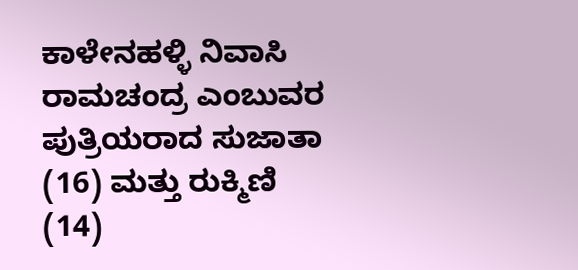ಕಾಳೇನಹಳ್ಳಿ ನಿವಾಸಿ ರಾಮಚಂದ್ರ ಎಂಬುವರ ಪುತ್ರಿಯರಾದ ಸುಜಾತಾ (16) ಮತ್ತು ರುಕ್ಮಿಣಿ (14)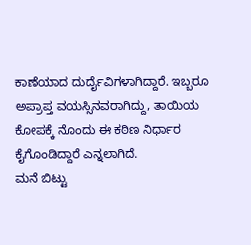ಕಾಣೆಯಾದ ದುರ್ದೈವಿಗಳಾಗಿದ್ದಾರೆ. ಇಬ್ಬರೂ ಅಪ್ರಾಪ್ತ ವಯಸ್ಸಿನವರಾಗಿದ್ದು, ತಾಯಿಯ ಕೋಪಕ್ಕೆ ನೊಂದು ಈ ಕಠಿಣ ನಿರ್ಧಾರ ಕೈಗೊಂಡಿದ್ದಾರೆ ಎನ್ನಲಾಗಿದೆ.
ಮನೆ ಬಿಟ್ಟು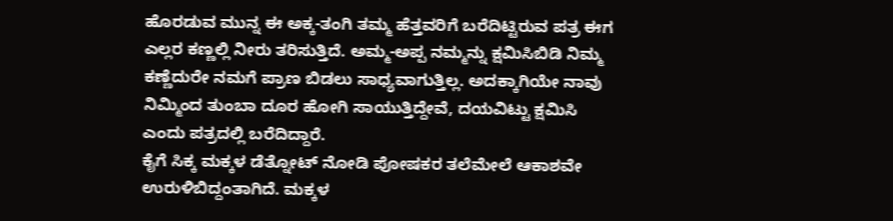ಹೊರಡುವ ಮುನ್ನ ಈ ಅಕ್ಕ-ತಂಗಿ ತಮ್ಮ ಹೆತ್ತವರಿಗೆ ಬರೆದಿಟ್ಟಿರುವ ಪತ್ರ ಈಗ ಎಲ್ಲರ ಕಣ್ಣಲ್ಲಿ ನೀರು ತರಿಸುತ್ತಿದೆ. ಅಮ್ಮ-ಅಪ್ಪ ನಮ್ಮನ್ನು ಕ್ಷಮಿಸಿಬಿಡಿ ನಿಮ್ಮ ಕಣ್ಣೆದುರೇ ನಮಗೆ ಪ್ರಾಣ ಬಿಡಲು ಸಾಧ್ಯವಾಗುತ್ತಿಲ್ಲ. ಅದಕ್ಕಾಗಿಯೇ ನಾವು ನಿಮ್ಮಿಂದ ತುಂಬಾ ದೂರ ಹೋಗಿ ಸಾಯುತ್ತಿದ್ದೇವೆ, ದಯವಿಟ್ಟು ಕ್ಷಮಿಸಿ ಎಂದು ಪತ್ರದಲ್ಲಿ ಬರೆದಿದ್ದಾರೆ.
ಕೈಗೆ ಸಿಕ್ಕ ಮಕ್ಕಳ ಡೆತ್ನೋಟ್ ನೋಡಿ ಪೋಷಕರ ತಲೆಮೇಲೆ ಆಕಾಶವೇ ಉರುಳಿಬಿದ್ದಂತಾಗಿದೆ. ಮಕ್ಕಳ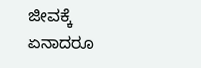ಜೀವಕ್ಕೆ ಏನಾದರೂ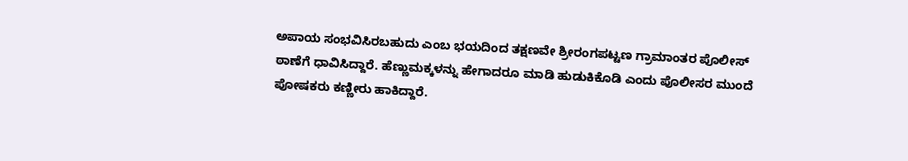ಅಪಾಯ ಸಂಭವಿಸಿರಬಹುದು ಎಂಬ ಭಯದಿಂದ ತಕ್ಷಣವೇ ಶ್ರೀರಂಗಪಟ್ಟಣ ಗ್ರಾಮಾಂತರ ಪೊಲೀಸ್ ಠಾಣೆಗೆ ಧಾವಿಸಿದ್ದಾರೆ. ಹೆಣ್ಣುಮಕ್ಕಳನ್ನು ಹೇಗಾದರೂ ಮಾಡಿ ಹುಡುಕಿಕೊಡಿ ಎಂದು ಪೊಲೀಸರ ಮುಂದೆ ಪೋಷಕರು ಕಣ್ಣೀರು ಹಾಕಿದ್ದಾರೆ.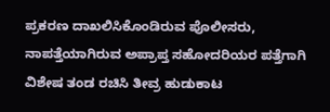ಪ್ರಕರಣ ದಾಖಲಿಸಿಕೊಂಡಿರುವ ಪೊಲೀಸರು, ನಾಪತ್ತೆಯಾಗಿರುವ ಅಪ್ರಾಪ್ತ ಸಹೋದರಿಯರ ಪತ್ತೆಗಾಗಿ ವಿಶೇಷ ತಂಡ ರಚಿಸಿ ತೀವ್ರ ಹುಡುಕಾಟ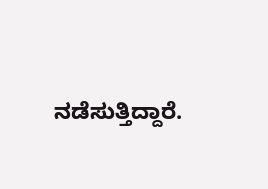ನಡೆಸುತ್ತಿದ್ದಾರೆ.